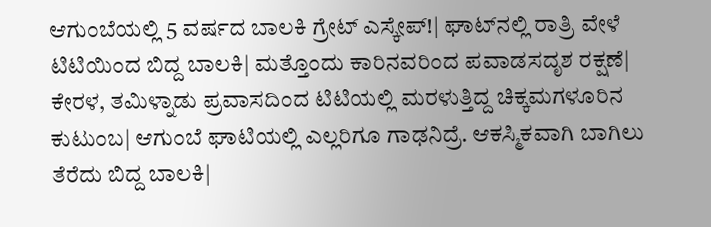ಆಗುಂಬೆಯಲ್ಲಿ 5 ವರ್ಷದ ಬಾಲಕಿ ಗ್ರೇಟ್‌ ಎಸ್ಕೇಪ್‌!| ಘಾಟ್‌ನಲ್ಲಿ ರಾತ್ರಿ ವೇಳೆ ಟಿಟಿಯಿಂದ ಬಿದ್ದ ಬಾಲಕಿ| ಮತ್ತೊಂದು ಕಾರಿನವರಿಂದ ಪವಾಡಸದೃಶ ರಕ್ಷಣೆ| ಕೇರಳ, ತಮಿಳ್ನಾಡು ಪ್ರವಾಸದಿಂದ ಟಿಟಿಯಲ್ಲಿ ಮರಳುತ್ತಿದ್ದ ಚಿಕ್ಕಮಗಳೂರಿನ ಕುಟುಂಬ| ಆಗುಂಬೆ ಘಾಟಿಯಲ್ಲಿ ಎಲ್ಲರಿಗೂ ಗಾಢನಿದ್ರೆ. ಆಕಸ್ಮಿಕವಾಗಿ ಬಾಗಿಲು ತೆರೆದು ಬಿದ್ದ ಬಾಲಕಿ|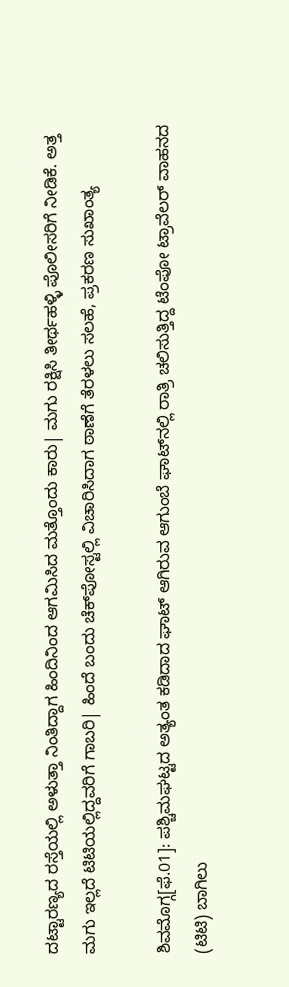ದಟ್ಟಾರಣ್ಯದ ರಸ್ತೆಯಲ್ಲಿ ಅಳುತ್ತಾ ನಿಂತಿದ್ದಾಗ ಹಿಂದಿನಿಂದ ಆಗಮಿಸಿದ ಮತ್ತೊಂದು ಕಾರು| ಮಗು ರಕ್ಷಿಸಿ ತೀರ್ಥಹಳ್ಳಿ ಪೊಲೀಸರಿಗೆ ನೀಡಿಕೆ. ಅತ್ತ ಮಗು ಇಲ್ಲದೆ ಟಿಟಿಯಲ್ಲಿದ್ದವರಿಗೆ ಗಾಬರಿ| ಹಿಂದೆ ಬಂದು ಚೆಕ್‌ಪೋಸ್ಟಲ್ಲಿ ವಿಚಾರಿಸಿದಾಗ ಠಾಣೆಗೆ ತೆರಳಲು ಸಲಹೆ, ಪ್ರಕರಣ ಸುಖಾಂತ್ಯ

ಶಿವಮೊಗ್ಗ[ಫೆ.01]: ಪಶ್ಚಿಮಘಟ್ಟದ ಅತ್ಯಂತ ಕಡಿದಾದ ಘಾಟ್‌ ಆಗಿರುವ ಆಗುಂಬೆ ಘಾಟ್‌ನಲ್ಲಿ ರಾತ್ರಿ ಚಲಿಸುತ್ತಿದ್ದ ಟೆಂಪೋ ಟ್ರಾವೆಲರ್‌ ವಾಹನದ (ಟಿಟಿ) ಬಾಗಿಲು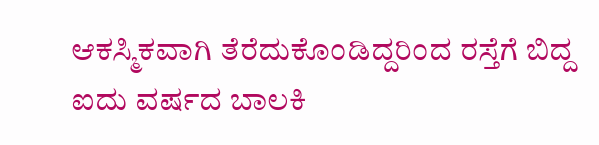ಆಕಸ್ಮಿಕವಾಗಿ ತೆರೆದುಕೊಂಡಿದ್ದರಿಂದ ರಸ್ತೆಗೆ ಬಿದ್ದ ಐದು ವರ್ಷದ ಬಾಲಕಿ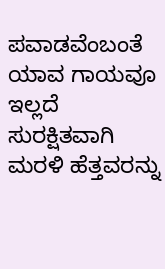ಪವಾಡವೆಂಬಂತೆ ಯಾವ ಗಾಯವೂ ಇಲ್ಲದೆ ಸುರಕ್ಷಿತವಾಗಿ ಮರಳಿ ಹೆತ್ತವರನ್ನು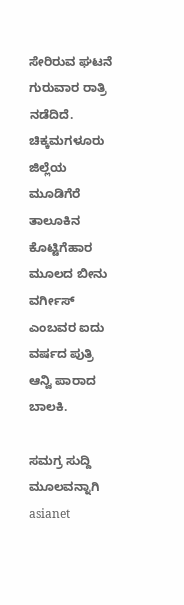ಸೇರಿರುವ ಘಟನೆ ಗುರುವಾರ ರಾತ್ರಿ ನಡೆದಿದೆ. ಚಿಕ್ಕಮಗಳೂರು ಜಿಲ್ಲೆಯ ಮೂಡಿಗೆರೆ ತಾಲೂಕಿನ ಕೊಟ್ಟಿಗೆಹಾರ ಮೂಲದ ಬೀನು ವರ್ಗೀಸ್‌ ಎಂಬವರ ಐದು ವರ್ಷದ ಪುತ್ರಿ ಆನ್ವಿ ಪಾರಾದ ಬಾಲಕಿ.

ಸಮಗ್ರ ಸುದ್ದಿ ಮೂಲವನ್ನಾಗಿ asianet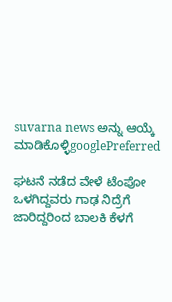suvarna news ಅನ್ನು ಆಯ್ಕೆ ಮಾಡಿಕೊಳ್ಳಿgooglePreferred

ಘಟನೆ ನಡೆದ ವೇಳೆ ಟೆಂಪೋ ಒಳಗಿದ್ದವರು ಗಾಢ ನಿದ್ರೆಗೆ ಜಾರಿದ್ದರಿಂದ ಬಾಲಕಿ ಕೆಳಗೆ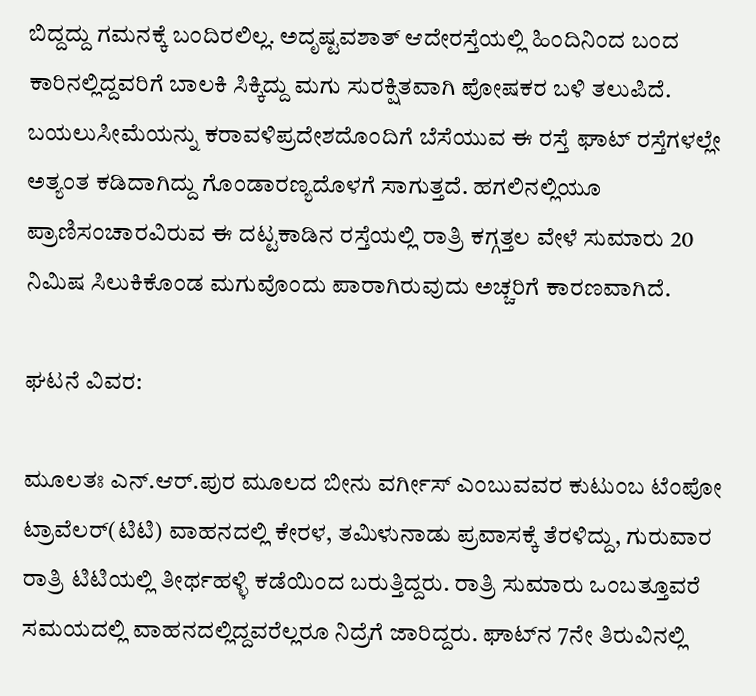ಬಿದ್ದದ್ದು ಗಮನಕ್ಕೆ ಬಂದಿರಲಿಲ್ಲ. ಅದೃಷ್ಟವಶಾತ್‌ ಆದೇರಸ್ತೆಯಲ್ಲಿ ಹಿಂದಿನಿಂದ ಬಂದ ಕಾರಿನಲ್ಲಿದ್ದವರಿಗೆ ಬಾಲಕಿ ಸಿಕ್ಕಿದ್ದು ಮಗು ಸುರಕ್ಷಿತವಾಗಿ ಪೋಷಕರ ಬಳಿ ತಲುಪಿದೆ. ಬಯಲುಸೀಮೆಯನ್ನು ಕರಾವಳಿಪ್ರದೇಶದೊಂದಿಗೆ ಬೆಸೆಯುವ ಈ ರಸ್ತೆ ಘಾಟ್‌ ರಸ್ತೆಗಳಲ್ಲೇ ಅತ್ಯಂತ ಕಡಿದಾಗಿದ್ದು ಗೊಂಡಾರಣ್ಯದೊಳಗೆ ಸಾಗುತ್ತದೆ. ಹಗಲಿನಲ್ಲಿಯೂ ಪ್ರಾಣಿಸಂಚಾರವಿರುವ ಈ ದಟ್ಟಕಾಡಿನ ರಸ್ತೆಯಲ್ಲಿ ರಾತ್ರಿ ಕಗ್ಗತ್ತಲ ವೇಳೆ ಸುಮಾರು 20 ನಿಮಿಷ ಸಿಲುಕಿಕೊಂಡ ಮಗುವೊಂದು ಪಾರಾಗಿರುವುದು ಅಚ್ಚರಿಗೆ ಕಾರಣವಾಗಿದೆ.

ಘಟನೆ ವಿವರ:

ಮೂಲತಃ ಎನ್‌.ಆರ್‌.ಪುರ ಮೂಲದ ಬೀನು ವರ್ಗೀಸ್‌ ಎಂಬುವವರ ಕುಟುಂಬ ಟೆಂಪೋ ಟ್ರಾವೆಲರ್‌(ಟಿಟಿ) ವಾಹನದಲ್ಲಿ ಕೇರಳ, ತಮಿಳುನಾಡು ಪ್ರವಾಸಕ್ಕೆ ತೆರಳಿದ್ದು, ಗುರುವಾರ ರಾತ್ರಿ ಟಿಟಿಯಲ್ಲಿ ತೀರ್ಥಹಳ್ಳಿ ಕಡೆಯಿಂದ ಬರುತ್ತಿದ್ದರು. ರಾತ್ರಿ ಸುಮಾರು ಒಂಬತ್ತೂವರೆ ಸಮಯದಲ್ಲಿ ವಾಹನದಲ್ಲಿದ್ದವರೆಲ್ಲರೂ ನಿದ್ರೆಗೆ ಜಾರಿದ್ದರು. ಘಾಟ್‌ನ 7ನೇ ತಿರುವಿನಲ್ಲಿ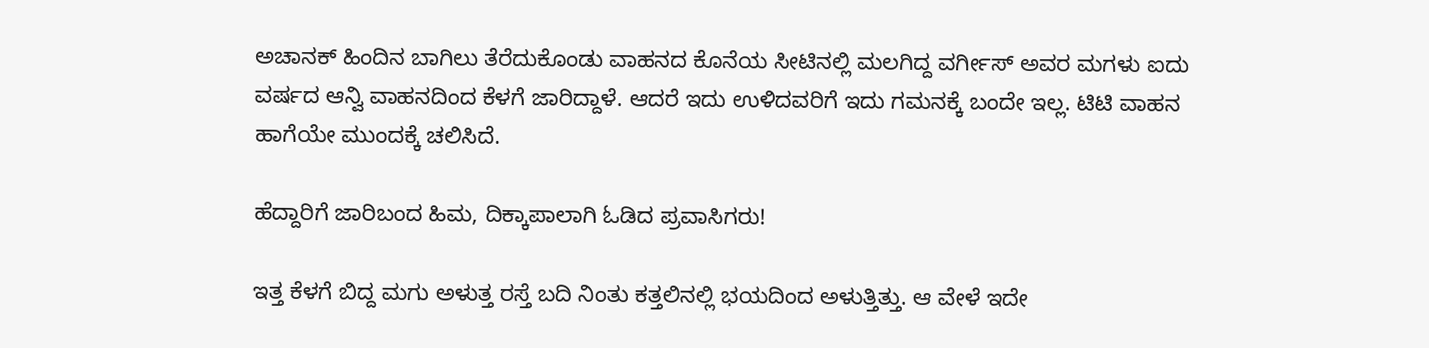ಅಚಾನಕ್‌ ಹಿಂದಿನ ಬಾಗಿಲು ತೆರೆದುಕೊಂಡು ವಾಹನದ ಕೊನೆಯ ಸೀಟಿನಲ್ಲಿ ಮಲಗಿದ್ದ ವರ್ಗೀಸ್‌ ಅವರ ಮಗಳು ಐದು ವರ್ಷದ ಆನ್ವಿ ವಾಹನದಿಂದ ಕೆಳಗೆ ಜಾರಿದ್ದಾಳೆ. ಆದರೆ ಇದು ಉಳಿದವರಿಗೆ ಇದು ಗಮನಕ್ಕೆ ಬಂದೇ ಇಲ್ಲ. ಟಿಟಿ ವಾಹನ ಹಾಗೆಯೇ ಮುಂದಕ್ಕೆ ಚಲಿಸಿದೆ.

ಹೆದ್ದಾರಿಗೆ ಜಾರಿಬಂದ ಹಿಮ, ದಿಕ್ಕಾಪಾಲಾಗಿ ಓಡಿದ ಪ್ರವಾಸಿಗರು!

ಇತ್ತ ಕೆಳಗೆ ಬಿದ್ದ ಮಗು ಅಳುತ್ತ ರಸ್ತೆ ಬದಿ ನಿಂತು ಕತ್ತಲಿನಲ್ಲಿ ಭಯದಿಂದ ಅಳುತ್ತಿತ್ತು. ಆ ವೇಳೆ ಇದೇ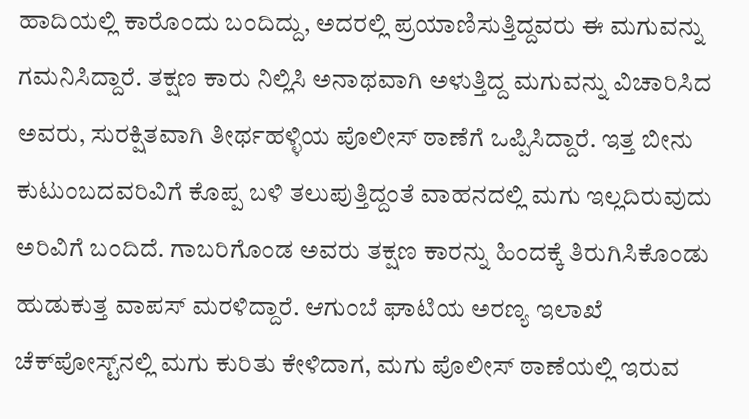ಹಾದಿಯಲ್ಲಿ ಕಾರೊಂದು ಬಂದಿದ್ದು, ಅದರಲ್ಲಿ ಪ್ರಯಾಣಿಸುತ್ತಿದ್ದವರು ಈ ಮಗುವನ್ನು ಗಮನಿಸಿದ್ದಾರೆ. ತಕ್ಷಣ ಕಾರು ನಿಲ್ಲಿಸಿ ಅನಾಥವಾಗಿ ಅಳುತ್ತಿದ್ದ ಮಗುವನ್ನು ವಿಚಾರಿಸಿದ ಅವರು, ಸುರಕ್ಷಿತವಾಗಿ ತೀರ್ಥಹಳ್ಳಿಯ ಪೊಲೀಸ್‌ ಠಾಣೆಗೆ ಒಪ್ಪಿಸಿದ್ದಾರೆ. ಇತ್ತ ಬೀನು ಕುಟುಂಬದವರಿವಿಗೆ ಕೊಪ್ಪ ಬಳಿ ತಲುಪುತ್ತಿದ್ದಂತೆ ವಾಹನದಲ್ಲಿ ಮಗು ಇಲ್ಲದಿರುವುದು ಅರಿವಿಗೆ ಬಂದಿದೆ. ಗಾಬರಿಗೊಂಡ ಅವರು ತಕ್ಷಣ ಕಾರನ್ನು ಹಿಂದಕ್ಕೆ ತಿರುಗಿಸಿಕೊಂಡು ಹುಡುಕುತ್ತ ವಾಪಸ್‌ ಮರಳಿದ್ದಾರೆ. ಆಗುಂಬೆ ಘಾಟಿಯ ಅರಣ್ಯ ಇಲಾಖೆ ಚೆಕ್‌ಪೋಸ್ಟ್‌ನಲ್ಲಿ ಮಗು ಕುರಿತು ಕೇಳಿದಾಗ, ಮಗು ಪೊಲೀಸ್‌ ಠಾಣೆಯಲ್ಲಿ ಇರುವ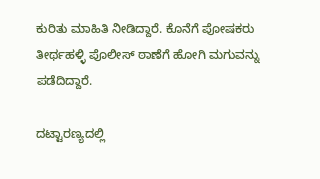ಕುರಿತು ಮಾಹಿತಿ ನೀಡಿದ್ದಾರೆ. ಕೊನೆಗೆ ಪೋಷಕರು ತೀರ್ಥಹಳ್ಳಿ ಪೊಲೀಸ್‌ ಠಾಣೆಗೆ ಹೋಗಿ ಮಗುವನ್ನು ಪಡೆದಿದ್ದಾರೆ.

ದಟ್ಟಾರಣ್ಯದಲ್ಲಿ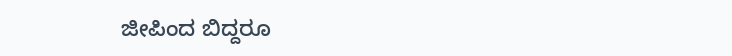ಜೀಪಿಂದ ಬಿದ್ದರೂ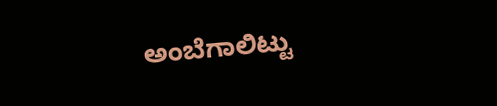ಅಂಬೆಗಾಲಿಟ್ಟು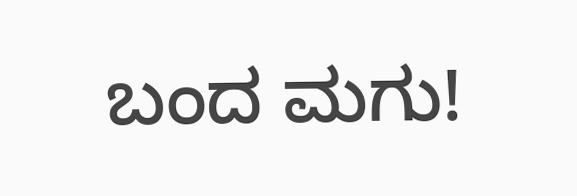ಬಂದ ಮಗು!